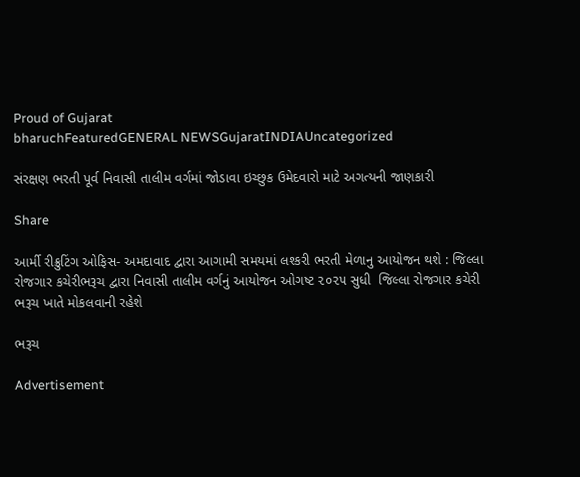Proud of Gujarat
bharuchFeaturedGENERAL NEWSGujaratINDIAUncategorized

સંરક્ષણ ભરતી પૂર્વ નિવાસી તાલીમ વર્ગમાં જોડાવા ઇચ્છુક ઉમેદવારો માટે અગત્યની જાણકારી

Share

આર્મી રીક્રુટિંગ ઓફિસ- અમદાવાદ દ્વારા આગામી સમયમાં લશ્કરી ભરતી મેળાનુ આયોજન થશે : જિલ્લા રોજગાર કચેરીભરૂચ દ્વારા નિવાસી તાલીમ વર્ગનું આયોજન ઓગષ્ટ ૨૦૨૫ સુધી  જિલ્લા રોજગાર કચેરી ભરૂચ ખાતે મોકલવાની રહેશે

ભરૂચ

Advertisement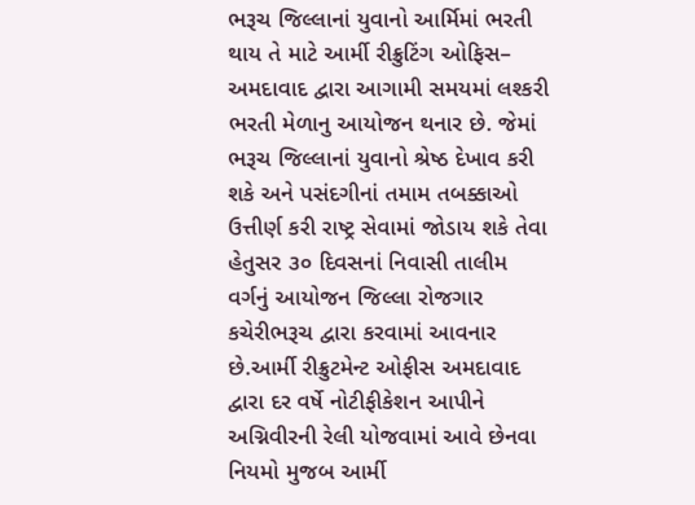ભરૂચ જિલ્લાનાં યુવાનો આર્મિમાં ભરતી થાય તે માટે આર્મી રીક્રુટિંગ ઓફિસ– અમદાવાદ દ્વારા આગામી સમયમાં લશ્કરી ભરતી મેળાનુ આયોજન થનાર છે. જેમાં ભરૂચ જિલ્લાનાં યુવાનો શ્રેષ્ઠ દેખાવ કરી શકે અને પસંદગીનાં તમામ તબક્કાઓ ઉત્તીર્ણ કરી રાષ્ટ્ર સેવામાં જોડાય શકે તેવા હેતુસર ૩૦ દિવસનાં નિવાસી તાલીમ વર્ગનું આયોજન જિલ્લા રોજગાર કચેરીભરૂચ દ્વારા કરવામાં આવનાર છે.આર્મી રીક્રુટમેન્ટ ઓફીસ અમદાવાદ દ્વારા દર વર્ષે નોટીફીકેશન આપીને અગ્નિવીરની રેલી યોજવામાં આવે છેનવા નિયમો મુજબ આર્મી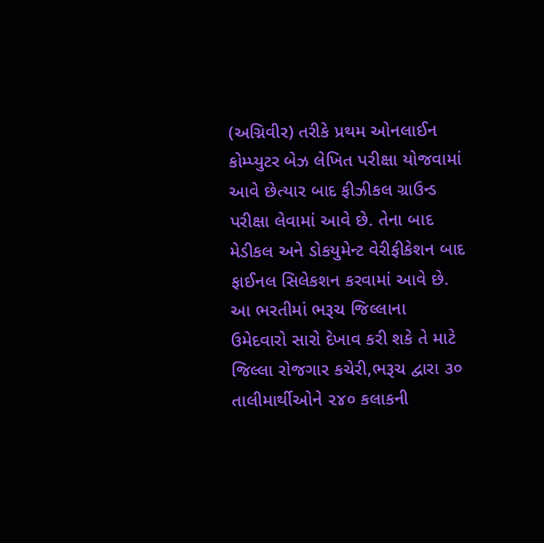(અગ્નિવીર) તરીકે પ્રથમ ઓનલાઈન કોમ્પ્યુટર બેઝ લેખિત પરીક્ષા યોજવામાં આવે છેત્યાર બાદ ફીઝીકલ ગ્રાઉન્ડ પરીક્ષા લેવામાં આવે છે. તેના બાદ મેડીકલ અને ડોકયુમેન્ટ વેરીફીકેશન બાદ ફાઈનલ સિલેકશન કરવામાં આવે છે. આ ભરતીમાં ભરૂચ જિલ્લાના ઉમેદવારો સારો દેખાવ કરી શકે તે માટે જિલ્લા રોજગાર કચેરી,ભરૂચ દ્વારા ૩૦ તાલીમાર્થીઓને ૨૪૦ કલાકની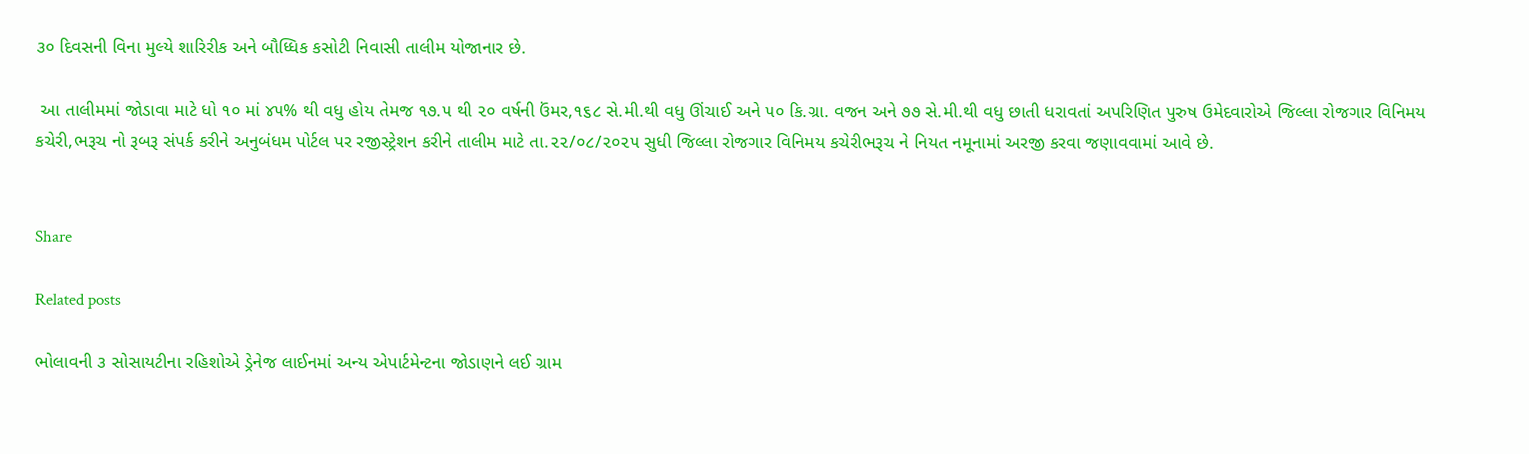૩૦ દિવસની વિના મુલ્યે શારિરીક અને બૌધ્ધિક કસોટી નિવાસી તાલીમ યોજાનાર છે.

 આ તાલીમમાં જોડાવા માટે ધો ૧૦ માં ૪૫% થી વધુ હોય તેમજ ૧૭.૫ થી ૨૦ વર્ષની ઉંમર,૧૬૮ સે.મી.થી વધુ ઊંચાઈ અને ૫૦ કિ.ગ્રા. વજન અને ૭૭ સે.મી.થી વધુ છાતી ધરાવતાં અપરિણિત પુરુષ ઉમેદવારોએ જિલ્લા રોજગાર વિનિમય કચેરી,ભરૂચ નો રૂબરૂ સંપર્ક કરીને અનુબંધમ પોર્ટલ પર રજીસ્ટ્રેશન કરીને તાલીમ માટે તા.૨૨/૦૮/૨૦૨૫ સુધી જિલ્લા રોજગાર વિનિમય કચેરીભરૂચ ને નિયત નમૂનામાં અરજી કરવા જણાવવામાં આવે છે.


Share

Related posts

ભોલાવની ૩ સોસાયટીના રહિશોએ ડ્રેનેજ લાઈનમાં અન્ય એપાર્ટમેન્ટના જોડાણને લઈ ગ્રામ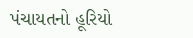પંચાયતનો હૂરિયો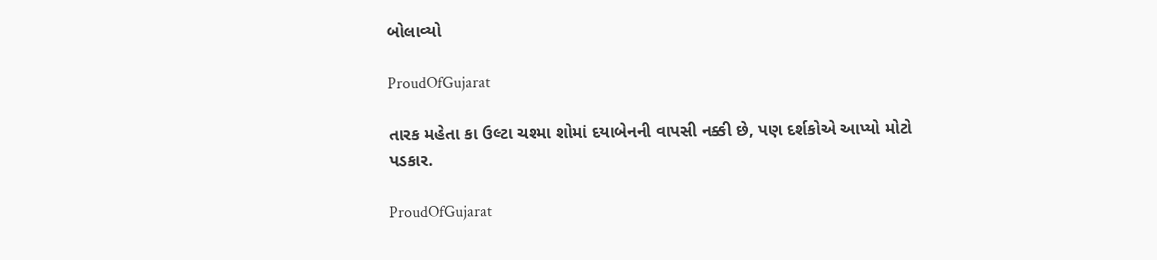બોલાવ્યો

ProudOfGujarat

તારક મહેતા કા ઉલ્ટા ચશ્મા શોમાં દયાબેનની વાપસી નક્કી છે, પણ દર્શકોએ આપ્યો મોટો પડકાર.

ProudOfGujarat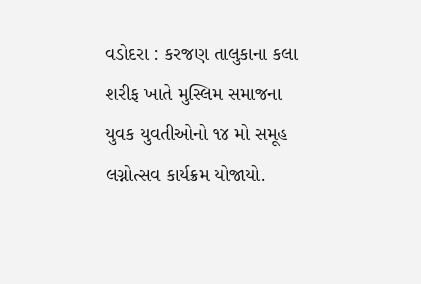વડોદરા : કરજણ તાલુકાના કલા શરીફ ખાતે મુસ્લિમ સમાજના યુવક યુવતીઓનો ૧૪ મો સમૂહ લગ્નોત્સવ કાર્યક્રમ યોજાયો.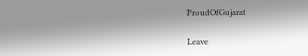ProudOfGujarat

Leave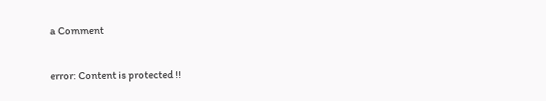a Comment

error: Content is protected !!